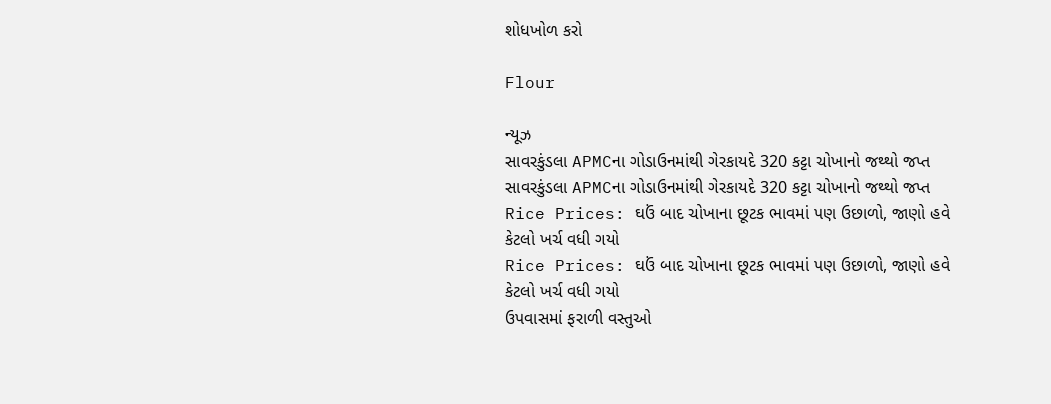શોધખોળ કરો

Flour

ન્યૂઝ
સાવરકુંડલા APMCના ગોડાઉનમાંથી ગેરકાયદે 320 કટ્ટા ચોખાનો જથ્થો જપ્ત
સાવરકુંડલા APMCના ગોડાઉનમાંથી ગેરકાયદે 320 કટ્ટા ચોખાનો જથ્થો જપ્ત
Rice Prices: ઘઉં બાદ ચોખાના છૂટક ભાવમાં પણ ઉછાળો, જાણો હવે કેટલો ખર્ચ વધી ગયો
Rice Prices: ઘઉં બાદ ચોખાના છૂટક ભાવમાં પણ ઉછાળો, જાણો હવે કેટલો ખર્ચ વધી ગયો
ઉપવાસમાં ફરાળી વસ્તુઓ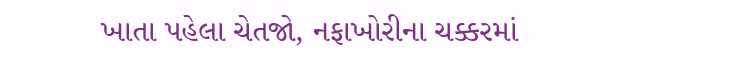ખાતા પહેલા ચેતજો, નફાખોરીના ચક્કરમાં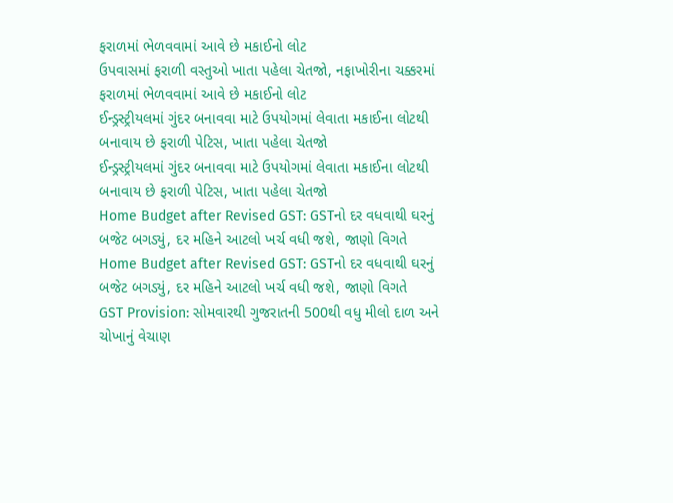ફરાળમાં ભેળવવામાં આવે છે મકાઈનો લોટ
ઉપવાસમાં ફરાળી વસ્તુઓ ખાતા પહેલા ચેતજો, નફાખોરીના ચક્કરમાં ફરાળમાં ભેળવવામાં આવે છે મકાઈનો લોટ
ઈન્ડ્રસ્ટ્રીયલમાં ગુંદર બનાવવા માટે ઉપયોગમાં લેવાતા મકાઈના લોટથી બનાવાય છે ફરાળી પેટિસ, ખાતા પહેલા ચેતજો
ઈન્ડ્રસ્ટ્રીયલમાં ગુંદર બનાવવા માટે ઉપયોગમાં લેવાતા મકાઈના લોટથી બનાવાય છે ફરાળી પેટિસ, ખાતા પહેલા ચેતજો
Home Budget after Revised GST: GSTનો દર વધવાથી ઘરનું બજેટ બગડ્યું, દર મહિને આટલો ખર્ચ વધી જશે, જાણો વિગતે
Home Budget after Revised GST: GSTનો દર વધવાથી ઘરનું બજેટ બગડ્યું, દર મહિને આટલો ખર્ચ વધી જશે, જાણો વિગતે
GST Provision: સોમવારથી ગુજરાતની 500થી વધુ મીલો દાળ અને ચોખાનું વેચાણ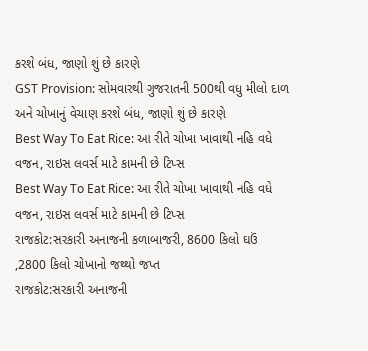કરશે બંધ, જાણો શું છે કારણે
GST Provision: સોમવારથી ગુજરાતની 500થી વધુ મીલો દાળ અને ચોખાનું વેચાણ કરશે બંધ, જાણો શું છે કારણે
Best Way To Eat Rice: આ રીતે ચોખા ખાવાથી નહિ વધે વજન, રાઇસ લવર્સ માટે કામની છે ટિપ્સ
Best Way To Eat Rice: આ રીતે ચોખા ખાવાથી નહિ વધે વજન, રાઇસ લવર્સ માટે કામની છે ટિપ્સ
રાજકોટ:સરકારી અનાજની કળાબાજરી, 8600 કિલો ઘઉં ,2800 કિલો ચોખાનો જથ્થો જપ્ત
રાજકોટ:સરકારી અનાજની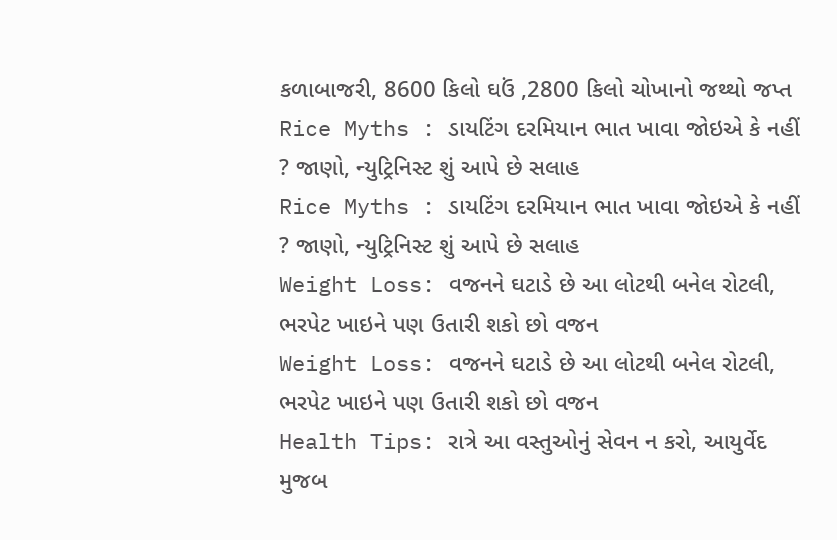કળાબાજરી, 8600 કિલો ઘઉં ,2800 કિલો ચોખાનો જથ્થો જપ્ત
Rice Myths : ડાયટિંગ દરમિયાન ભાત ખાવા જોઇએ કે નહીં ? જાણો, ન્યુટ્રિનિસ્ટ શું આપે છે સલાહ
Rice Myths : ડાયટિંગ દરમિયાન ભાત ખાવા જોઇએ કે નહીં ? જાણો, ન્યુટ્રિનિસ્ટ શું આપે છે સલાહ
Weight Loss: વજનને ઘટાડે છે આ લોટથી બનેલ રોટલી, ભરપેટ ખાઇને પણ ઉતારી શકો છો વજન
Weight Loss: વજનને ઘટાડે છે આ લોટથી બનેલ રોટલી, ભરપેટ ખાઇને પણ ઉતારી શકો છો વજન
Health Tips: રાત્રે આ વસ્તુઓનું સેવન ન કરો, આયુર્વેદ મુજબ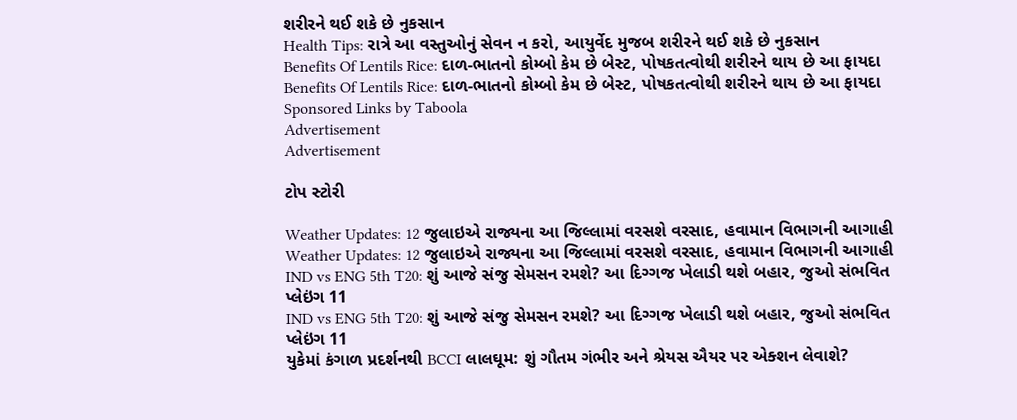શરીરને થઈ શકે છે નુકસાન
Health Tips: રાત્રે આ વસ્તુઓનું સેવન ન કરો, આયુર્વેદ મુજબ શરીરને થઈ શકે છે નુકસાન
Benefits Of Lentils Rice: દાળ-ભાતનો કોમ્બો કેમ છે બેસ્ટ, પોષકતત્વોથી શરીરને થાય છે આ ફાયદા
Benefits Of Lentils Rice: દાળ-ભાતનો કોમ્બો કેમ છે બેસ્ટ, પોષકતત્વોથી શરીરને થાય છે આ ફાયદા
Sponsored Links by Taboola
Advertisement
Advertisement

ટોપ સ્ટોરી

Weather Updates: 12 જુલાઇએ રાજ્યના આ જિલ્લામાં વરસશે વરસાદ, હવામાન વિભાગની આગાહી
Weather Updates: 12 જુલાઇએ રાજ્યના આ જિલ્લામાં વરસશે વરસાદ, હવામાન વિભાગની આગાહી
IND vs ENG 5th T20: શું આજે સંજુ સેમસન રમશે? આ દિગ્ગજ ખેલાડી થશે બહાર, જુઓ સંભવિત પ્લેઇંગ 11
IND vs ENG 5th T20: શું આજે સંજુ સેમસન રમશે? આ દિગ્ગજ ખેલાડી થશે બહાર, જુઓ સંભવિત પ્લેઇંગ 11
યુકેમાં કંગાળ પ્રદર્શનથી BCCI લાલઘૂમ: શું ગૌતમ ગંભીર અને શ્રેયસ ઐયર પર એક્શન લેવાશે?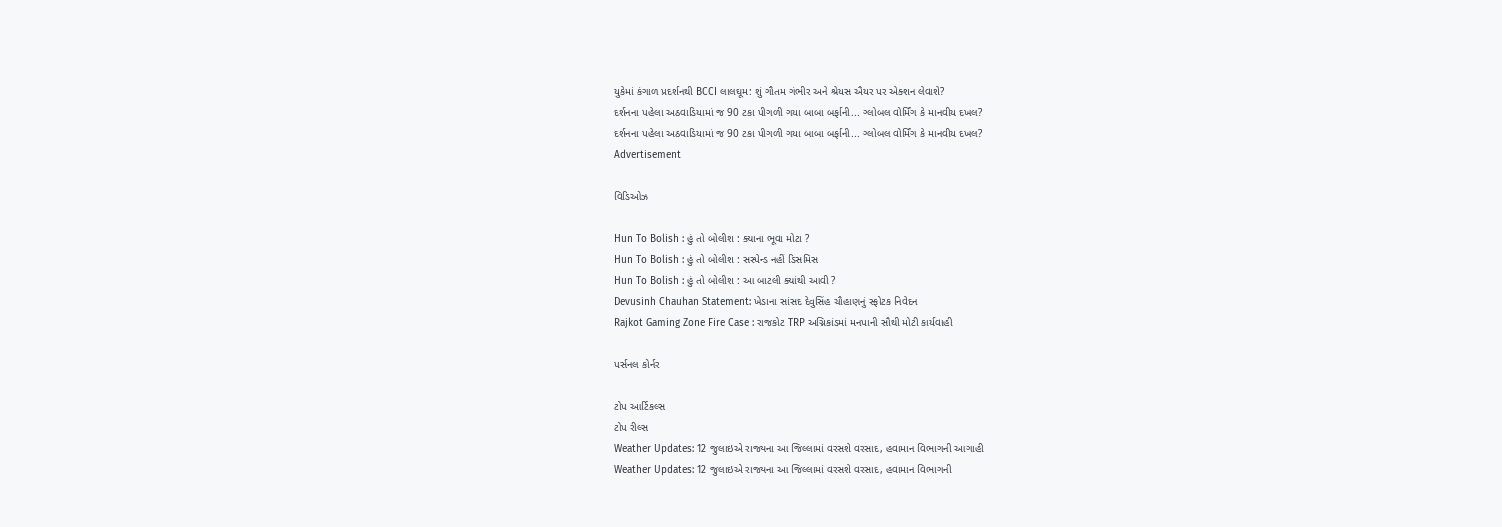યુકેમાં કંગાળ પ્રદર્શનથી BCCI લાલઘૂમ: શું ગૌતમ ગંભીર અને શ્રેયસ ઐયર પર એક્શન લેવાશે?
દર્શનના પહેલા અઠવાડિયામાં જ 90 ટકા પીગળી ગયા બાબા બર્ફાની... ગ્લોબલ વોર્મિંગ કે માનવીય દખલ?
દર્શનના પહેલા અઠવાડિયામાં જ 90 ટકા પીગળી ગયા બાબા બર્ફાની... ગ્લોબલ વોર્મિંગ કે માનવીય દખલ?
Advertisement

વિડિઓઝ

Hun To Bolish : હું તો બોલીશ : ક્યાના ભૂવા મોટા ?
Hun To Bolish : હું તો બોલીશ : સસ્પેન્ડ નહીં ડિસમિસ
Hun To Bolish : હું તો બોલીશ : આ બાટલી ક્યાંથી આવી ?
Devusinh Chauhan Statement: ખેડાના સાંસદ દેવુસિંહ ચૌહાણનું સ્ફોટક નિવેદન
Rajkot Gaming Zone Fire Case : રાજકોટ TRP અગ્નિકાંડમાં મનપાની સૌથી મોટી કાર્યવાહી

પર્સનલ કોર્નર

ટોપ આર્ટિકલ્સ
ટોપ રીલ્સ
Weather Updates: 12 જુલાઇએ રાજ્યના આ જિલ્લામાં વરસશે વરસાદ, હવામાન વિભાગની આગાહી
Weather Updates: 12 જુલાઇએ રાજ્યના આ જિલ્લામાં વરસશે વરસાદ, હવામાન વિભાગની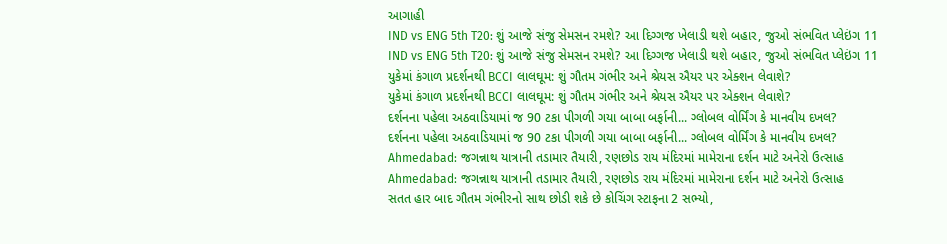આગાહી
IND vs ENG 5th T20: શું આજે સંજુ સેમસન રમશે? આ દિગ્ગજ ખેલાડી થશે બહાર, જુઓ સંભવિત પ્લેઇંગ 11
IND vs ENG 5th T20: શું આજે સંજુ સેમસન રમશે? આ દિગ્ગજ ખેલાડી થશે બહાર, જુઓ સંભવિત પ્લેઇંગ 11
યુકેમાં કંગાળ પ્રદર્શનથી BCCI લાલઘૂમ: શું ગૌતમ ગંભીર અને શ્રેયસ ઐયર પર એક્શન લેવાશે?
યુકેમાં કંગાળ પ્રદર્શનથી BCCI લાલઘૂમ: શું ગૌતમ ગંભીર અને શ્રેયસ ઐયર પર એક્શન લેવાશે?
દર્શનના પહેલા અઠવાડિયામાં જ 90 ટકા પીગળી ગયા બાબા બર્ફાની... ગ્લોબલ વોર્મિંગ કે માનવીય દખલ?
દર્શનના પહેલા અઠવાડિયામાં જ 90 ટકા પીગળી ગયા બાબા બર્ફાની... ગ્લોબલ વોર્મિંગ કે માનવીય દખલ?
Ahmedabad: જગન્નાથ યાત્રાની તડામાર તૈયારી, રણછોડ રાય મંદિરમાં મામેરાના દર્શન માટે અનેરો ઉત્સાહ
Ahmedabad: જગન્નાથ યાત્રાની તડામાર તૈયારી, રણછોડ રાય મંદિરમાં મામેરાના દર્શન માટે અનેરો ઉત્સાહ
સતત હાર બાદ ગૌતમ ગંભીરનો સાથ છોડી શકે છે કોચિંગ સ્ટાફના 2 સભ્યો,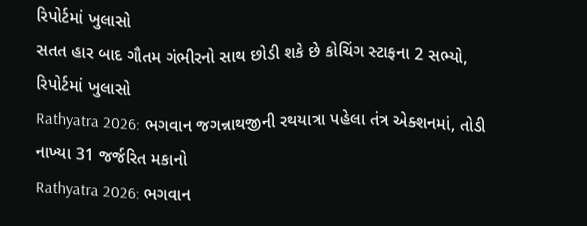રિપોર્ટમાં ખુલાસો
સતત હાર બાદ ગૌતમ ગંભીરનો સાથ છોડી શકે છે કોચિંગ સ્ટાફના 2 સભ્યો, રિપોર્ટમાં ખુલાસો
Rathyatra 2026: ભગવાન જગન્નાથજીની રથયાત્રા પહેલા તંત્ર એક્શનમાં, તોડી નાખ્યા 31 જર્જરિત મકાનો
Rathyatra 2026: ભગવાન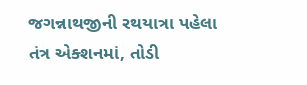જગન્નાથજીની રથયાત્રા પહેલા તંત્ર એક્શનમાં, તોડી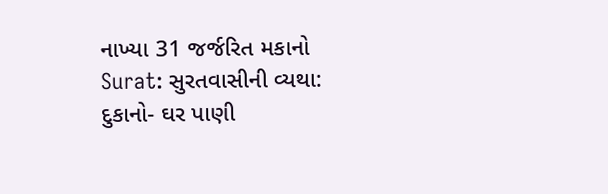નાખ્યા 31 જર્જરિત મકાનો
Surat: સુરતવાસીની વ્યથા: દુકાનો- ઘર પાણી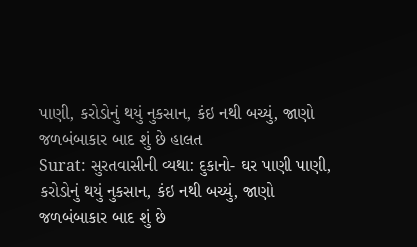પાણી, કરોડોનું થયું નુકસાન, કંઇ નથી બચ્યું, જાણો જળબંબાકાર બાદ શું છે હાલત
Surat: સુરતવાસીની વ્યથા: દુકાનો- ઘર પાણી પાણી, કરોડોનું થયું નુકસાન, કંઇ નથી બચ્યું, જાણો જળબંબાકાર બાદ શું છે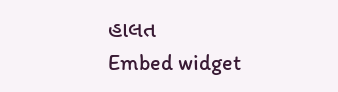હાલત
Embed widget